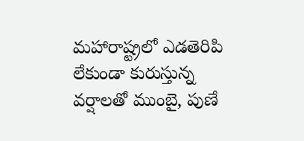మహారాష్ట్రలో ఎడతెరిపి లేకుండా కురుస్తున్న వర్షాలతో ముంబై, పుణే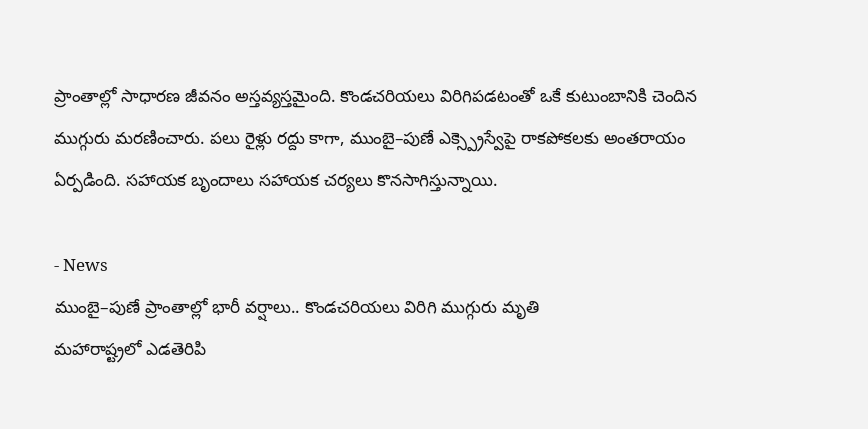ప్రాంతాల్లో సాధారణ జీవనం అస్తవ్యస్తమైంది. కొండచరియలు విరిగిపడటంతో ఒకే కుటుంబానికి చెందిన ముగ్గురు మరణించారు. పలు రైళ్లు రద్దు కాగా, ముంబై–పుణే ఎక్స్ప్రెస్వేపై రాకపోకలకు అంతరాయం ఏర్పడింది. సహాయక బృందాలు సహాయక చర్యలు కొనసాగిస్తున్నాయి.

- News
ముంబై–పుణే ప్రాంతాల్లో భారీ వర్షాలు.. కొండచరియలు విరిగి ముగ్గురు మృతి
మహారాష్ట్రలో ఎడతెరిపి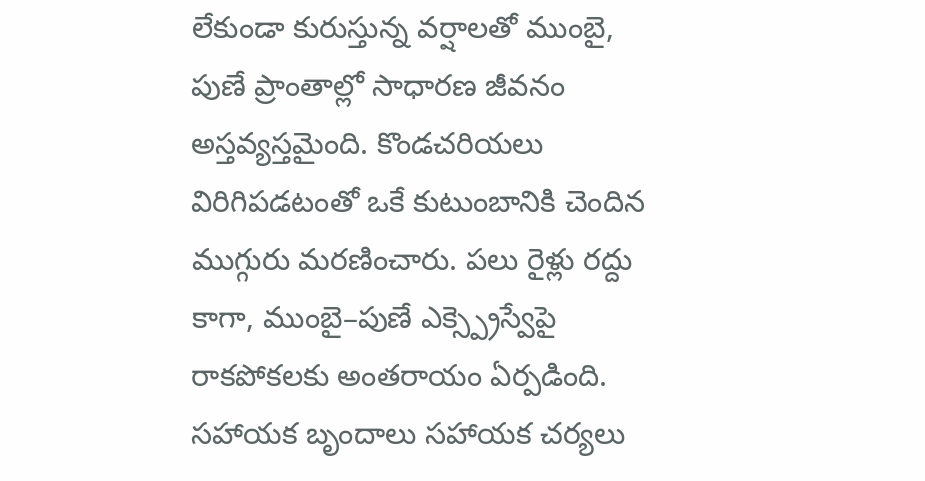లేకుండా కురుస్తున్న వర్షాలతో ముంబై, పుణే ప్రాంతాల్లో సాధారణ జీవనం అస్తవ్యస్తమైంది. కొండచరియలు విరిగిపడటంతో ఒకే కుటుంబానికి చెందిన ముగ్గురు మరణించారు. పలు రైళ్లు రద్దు కాగా, ముంబై–పుణే ఎక్స్ప్రెస్వేపై రాకపోకలకు అంతరాయం ఏర్పడింది. సహాయక బృందాలు సహాయక చర్యలు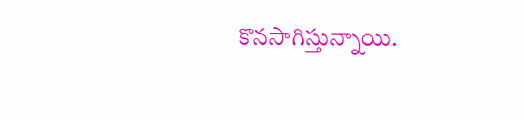కొనసాగిస్తున్నాయి.